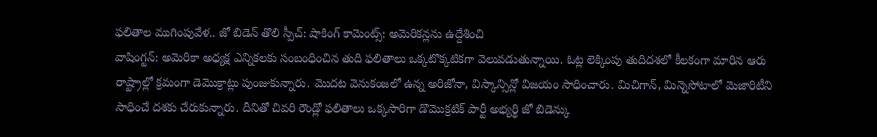ఫలితాల ముగింపువేళ.. జో బిడెన్ తొలి స్పీచ్: షాకింగ్ కామెంట్స్: అమెరికన్లను ఉద్దేశించి
వాషింగ్టన్: అమెరికా అధ్యక్ష ఎన్నికలకు సంబంధించిన తుది ఫలితాలు ఒక్కటొక్కటికగా వెలువడుతున్నాయి. ఓట్ల లెక్కింపు తుదిదశలో కీలకంగా మారిన ఆరు రాష్ట్రాల్లో క్రమంగా డెమొక్రాట్లు పుంజుకున్నారు. మొదట వెనుకంజలో ఉన్న అరిజోనా, విస్కాన్సిన్లో విజయం సాధించారు. మిచిగాన్, మిన్నెసోటాలో మెజారిటీని సాధించే దశకు చేరుకున్నారు. దీనితో చివరి రౌండ్లో ఫలితాలు ఒక్కసారిగా డొమొక్రటిక్ పార్టీ అభ్యర్థి జో బిడెన్కు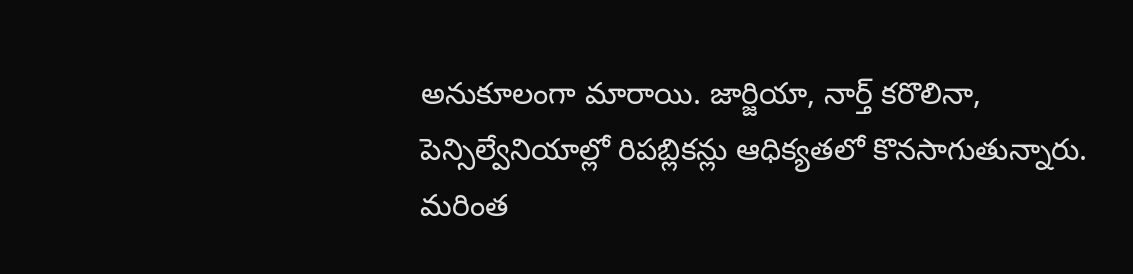అనుకూలంగా మారాయి. జార్జియా, నార్త్ కరొలినా, పెన్సిల్వేనియాల్లో రిపబ్లికన్లు ఆధిక్యతలో కొనసాగుతున్నారు.
మరింత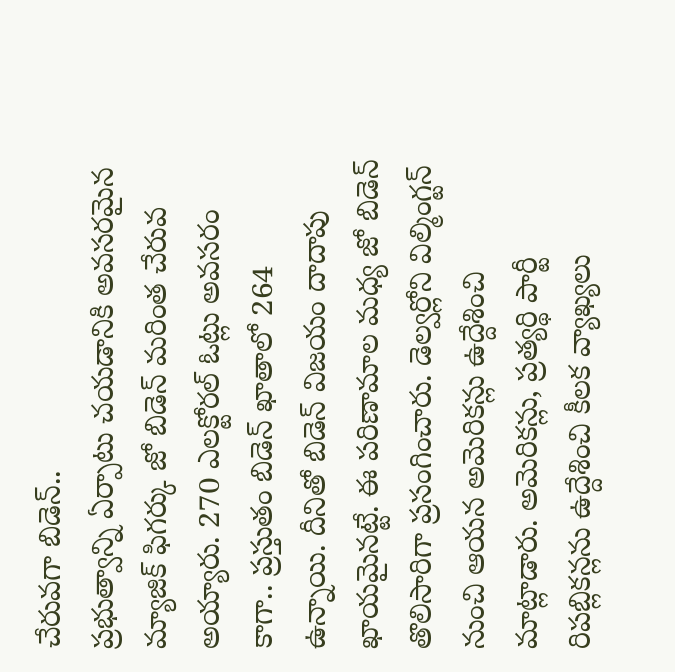చేరువగా బిడెన్..
ప్రభుత్వాన్ని ఏర్పాటు చయడానికి అవసరమైన మ్యాజిక్ ఫిగర్కు జో బిడెన్ మరింత చేరువ అయ్యారు. 270 ఎలక్టోరల్ ఓట్లు అవసరం కాగా.. ప్రస్తుతం బిడెన్ ఖాతాలో 264 ఉన్నాయి. దీనితో బిడెన్ విజయం దాదాపు ఖాయమైనట్టే. ఈ పరిణామాల మధ్య జో బిడెన్ తొలిసారిగా ప్రసంగించారు. డెల్వర్లోని విల్మింగ్టన్ నుంచి ఆయన అమెరికన్లు ఉద్దేశించి మాట్లాడారు. అమెరికన్లు, ప్రత్యర్థి పార్టీ రిపబ్లికన్లను ఉద్దేశించి కీలక వ్యాఖ్యలు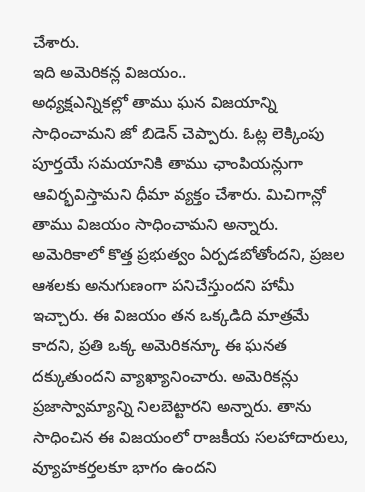చేశారు.
ఇది అమెరికన్ల విజయం..
అధ్యక్షఎన్నికల్లో తాము ఘన విజయాన్ని సాధించామని జో బిడెన్ చెప్పారు. ఓట్ల లెక్కింపు పూర్తయే సమయానికి తాము ఛాంపియన్లుగా ఆవిర్భవిస్తామని ధీమా వ్యక్తం చేశారు. మిచిగాన్లో తాము విజయం సాధించామని అన్నారు. అమెరికాలో కొత్త ప్రభుత్వం ఏర్పడబోతోందని, ప్రజల ఆశలకు అనుగుణంగా పనిచేస్తుందని హామీ ఇచ్చారు. ఈ విజయం తన ఒక్కడిది మాత్రమే కాదని, ప్రతి ఒక్క అమెరికన్కూ ఈ ఘనత దక్కుతుందని వ్యాఖ్యానించారు. అమెరికన్లు ప్రజాస్వామ్యాన్ని నిలబెట్టారని అన్నారు. తాను సాధించిన ఈ విజయంలో రాజకీయ సలహాదారులు, వ్యూహకర్తలకూ భాగం ఉందని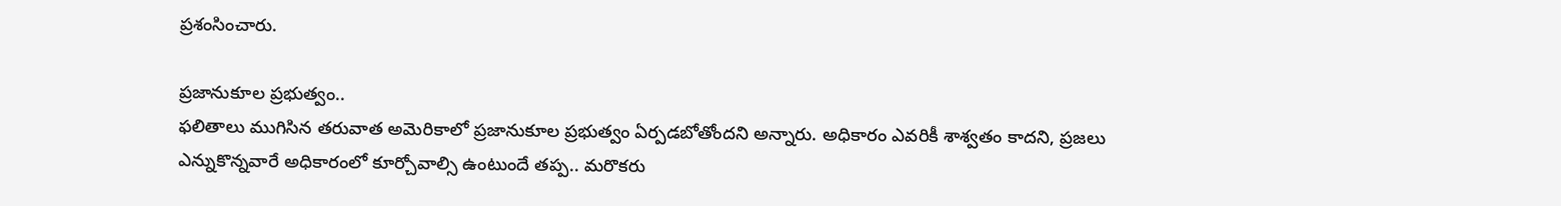ప్రశంసించారు.

ప్రజానుకూల ప్రభుత్వం..
ఫలితాలు ముగిసిన తరువాత అమెరికాలో ప్రజానుకూల ప్రభుత్వం ఏర్పడబోతోందని అన్నారు. అధికారం ఎవరికీ శాశ్వతం కాదని, ప్రజలు ఎన్నుకొన్నవారే అధికారంలో కూర్చోవాల్సి ఉంటుందే తప్ప.. మరొకరు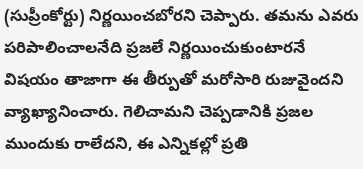(సుప్రీంకోర్టు) నిర్ణయించబోరని చెప్పారు. తమను ఎవరు పరిపాలించాలనేది ప్రజలే నిర్ణయించుకుంటారనే విషయం తాజాగా ఈ తీర్పుతో మరోసారి రుజువైందని వ్యాఖ్యానించారు. గెలిచామని చెప్పడానికి ప్రజల ముందుకు రాలేదని, ఈ ఎన్నికల్లో ప్రతి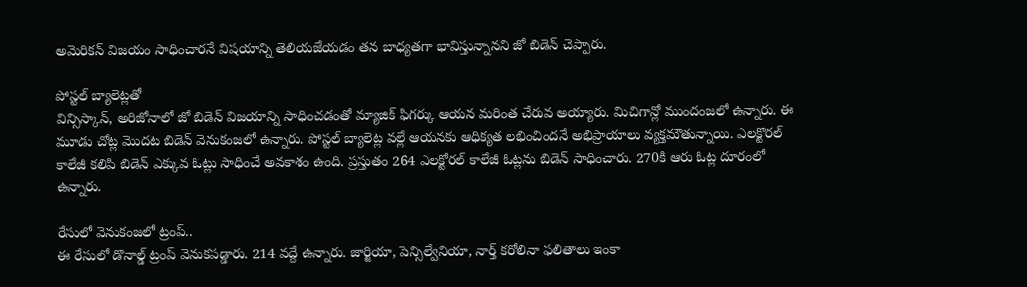అమెరికన్ విజయం సాధించారనే విషయాన్ని తెలియజేయడం తన బాధ్యతగా భావిస్తున్నానని జో బిడెన్ చెప్పారు.

పోస్టల్ బ్యాలెట్లతో
విన్సిస్కాన్, అరిజోనాలో జో బిడెన్ విజయాన్ని సాధించడంతో మ్యాజిక్ ఫిగర్కు ఆయన మరింత చేరువ అయ్యారు. మిచిగాన్లో ముందంజలో ఉన్నారు. ఈ మూడు చోట్ల మొదట బిడెన్ వెనుకంజలో ఉన్నారు. పోస్టల్ బ్యాలెట్ల వల్లే ఆయనకు ఆధిక్యత లభించిందనే అభిప్రాయాలు వ్యక్తమౌతున్నాయి. ఎలక్టొరల్ కాలేజీ కలిపి బిడెన్ ఎక్కువ ఓట్లు సాధించే అవకాశం ఉంది. ప్రస్తుతం 264 ఎలక్టోరల్ కాలేజీ ఓట్లను బిడెన్ సాధించారు. 270కి ఆరు ఓట్ల దూరంలో ఉన్నారు.

రేసులో వెనుకంజలో ట్రంప్..
ఈ రేసులో డొనాల్డ్ ట్రంప్ వెనుకపడ్డారు. 214 వద్దే ఉన్నారు. జార్జియా, పెన్సిల్వేనియా, నార్త్ కరోలినా ఫలితాలు ఇంకా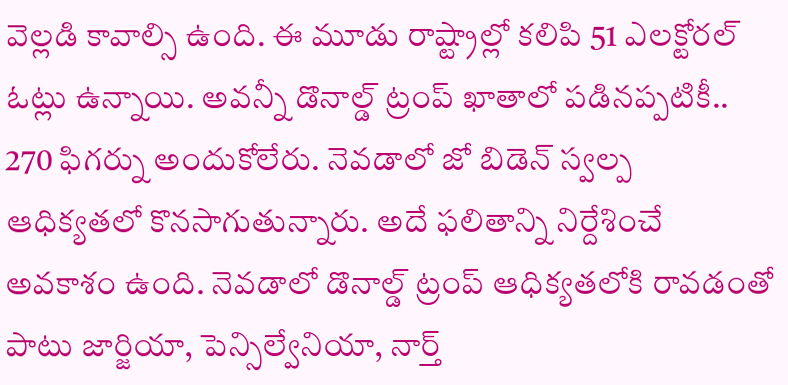వెల్లడి కావాల్సి ఉంది. ఈ మూడు రాష్ట్రాల్లో కలిపి 51 ఎలక్టోరల్ ఓట్లు ఉన్నాయి. అవన్నీ డొనాల్డ్ ట్రంప్ ఖాతాలో పడినప్పటికీ.. 270 ఫిగర్ను అందుకోలేరు. నెవడాలో జో బిడెన్ స్వల్ప ఆధిక్యతలో కొనసాగుతున్నారు. అదే ఫలితాన్ని నిర్దేశించే అవకాశం ఉంది. నెవడాలో డొనాల్డ్ ట్రంప్ ఆధిక్యతలోకి రావడంతో పాటు జార్జియా, పెన్సిల్వేనియా, నార్త్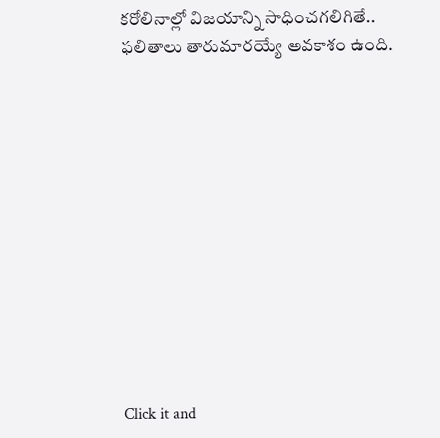కరోలినాల్లో విజయాన్ని సాధించగలిగితే.. ఫలితాలు తారుమారయ్యే అవకాశం ఉంది.












Click it and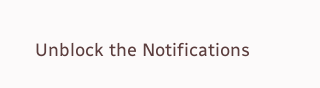Unblock the Notifications